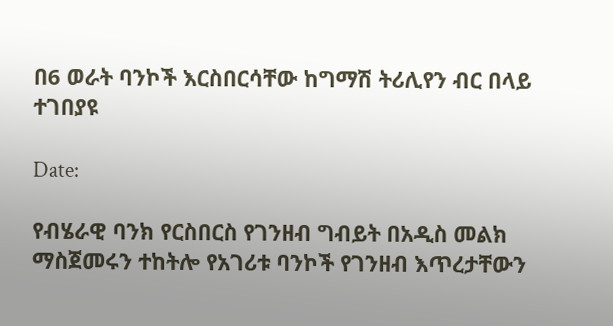በ6 ወራት ባንኮች እርስበርሳቸው ከግማሽ ትሪሊየን ብር በላይ ተገበያዩ

Date:

የብሄራዊ ባንክ የርስበርስ የገንዘብ ግብይት በአዲስ መልክ ማስጀመሩን ተከትሎ የአገሪቱ ባንኮች የገንዘብ እጥረታቸውን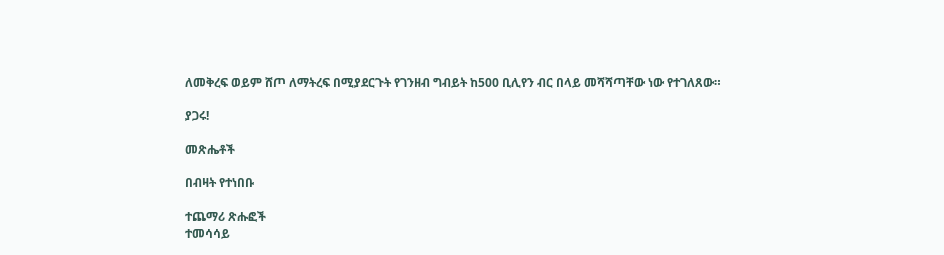ለመቅረፍ ወይም ሸጦ ለማትረፍ በሚያደርጉት የገንዘብ ግብይት ከ500 ቢሊየን ብር በላይ መሻሻጣቸው ነው የተገለጸው።

ያጋሩ!

መጽሔቶች

በብዛት የተነበቡ

ተጨማሪ ጽሑፎች
ተመሳሳይ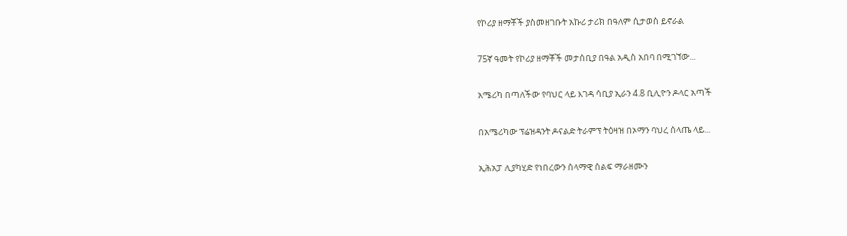የኮሪያ ዘማቾች ያስመዘገቡት አኩሪ ታሪክ በዓለም ሲታወስ ይኖራል

75ኛ ዓመት የኮሪያ ዘማቾች መታሰቢያ በዓል አዲስ አበባ በሚገኘው...

አሜሪካ በጣለችው የባህር ላይ እገዳ ሳቢያ ኢራን 4.8 ቢሊዮን ዶላር አጣች

በአሜሪካው ፕሬዝዳንት ዶናልድ ትራምፕ ትዕዛዝ በኦማን ባህረ ሰላጤ ላይ...

ኢሕአፓ ሊያካሂድ የነበረውን ሰላማዊ ሰልፍ ማራዘሙን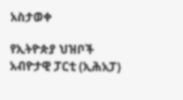አስታወቀ

የኢትዮጵያ ህዝቦች አብዮታዊ ፓርቲ (ኢሕአፓ)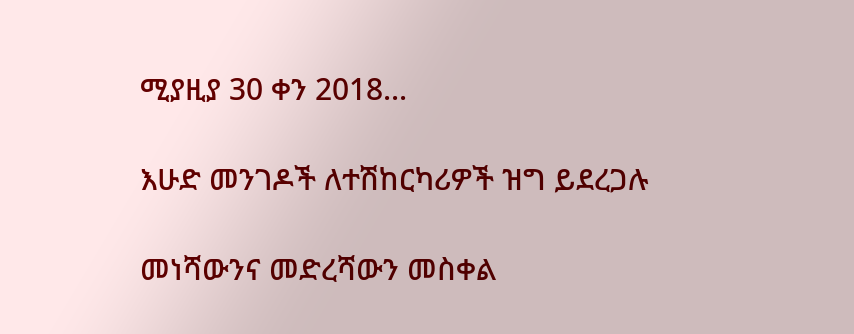ሚያዚያ 30 ቀን 2018...

እሁድ መንገዶች ለተሽከርካሪዎች ዝግ ይደረጋሉ

መነሻውንና መድረሻውን መስቀል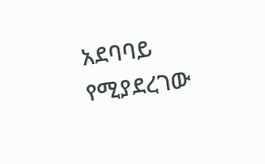አደባባይ የሚያደረገው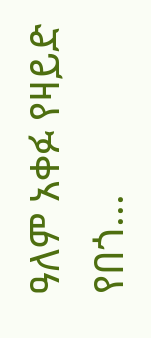ዓለም አቀፉ የዛይድ የበጎ...